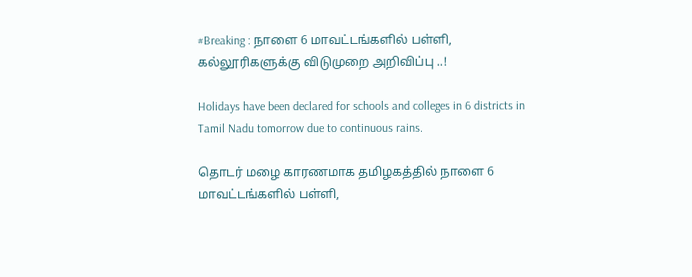#Breaking : நாளை 6 மாவட்டங்களில் பள்ளி, கல்லூரிகளுக்கு விடுமுறை அறிவிப்பு ..!

Holidays have been declared for schools and colleges in 6 districts in Tamil Nadu tomorrow due to continuous rains.

தொடர் மழை காரணமாக தமிழகத்தில் நாளை 6 மாவட்டங்களில் பள்ளி,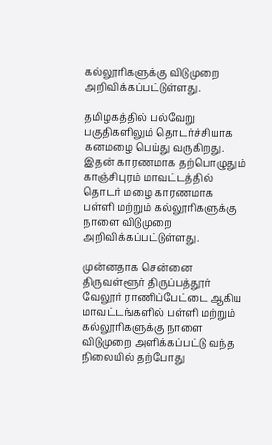கல்லூரிகளுக்கு விடுமுறை அறிவிக்கப்பட்டுள்ளது.

தமிழகத்தில் பல்வேறு பகுதிகளிலும் தொடர்ச்சியாக கனமழை பெய்து வருகிறது. இதன் காரணமாக தற்பொழுதும் காஞ்சிபுரம் மாவட்டத்தில் தொடர் மழை காரணமாக பள்ளி மற்றும் கல்லூரிகளுக்கு நாளை விடுமுறை அறிவிக்கப்பட்டுள்ளது.

முன்னதாக சென்னை திருவள்ளூர் திருப்பத்தூர் வேலூர் ராணிப்பேட்டை ஆகிய மாவட்டங்களில் பள்ளி மற்றும் கல்லூரிகளுக்கு நாளை விடுமுறை அளிக்கப்பட்டு வந்த நிலையில் தற்போது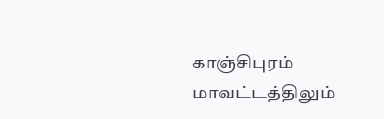காஞ்சிபுரம் மாவட்டத்திலும்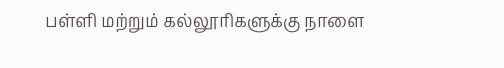பள்ளி மற்றும் கல்லூரிகளுக்கு நாளை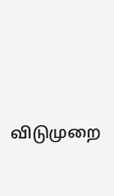விடுமுறை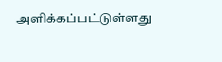அளிக்கப்பட்டுள்ளது